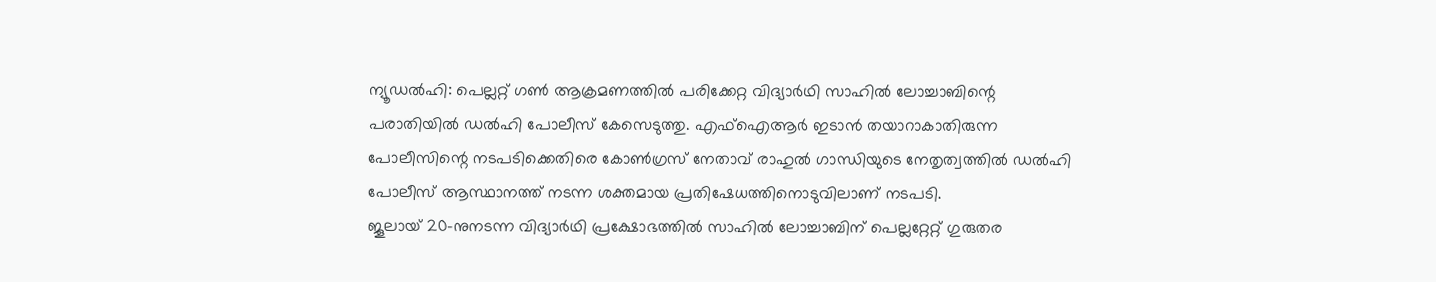ന്യൂഡൽഹി: പെല്ലറ്റ് ഗൺ ആക്രമണത്തിൽ പരിക്കേറ്റ വിദ്യാർഥി സാഹിൽ ലോച്ചാബിന്റെ പരാതിയിൽ ഡൽഹി പോലീസ് കേസെടുത്തു. എഫ്ഐആർ ഇടാൻ തയാറാകാതിരുന്ന പോലീസിന്റെ നടപടിക്കെതിരെ കോൺഗ്രസ് നേതാവ് രാഹുൽ ഗാന്ധിയുടെ നേതൃത്വത്തിൽ ഡൽഹി പോലീസ് ആസ്ഥാനത്ത് നടന്ന ശക്തമായ പ്രതിഷേധത്തിനൊടുവിലാണ് നടപടി.
ജൂലായ് 20-നുനടന്ന വിദ്യാർഥി പ്രക്ഷോഭത്തിൽ സാഹിൽ ലോച്ചാബിന് പെല്ലറ്റേറ്റ് ഗുരുതര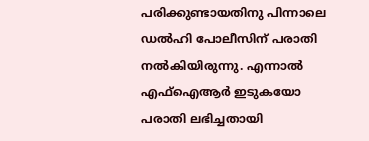പരിക്കുണ്ടായതിനു പിന്നാലെ ഡൽഹി പോലീസിന് പരാതി നൽകിയിരുന്നു. എന്നാൽ എഫ്ഐആർ ഇടുകയോ പരാതി ലഭിച്ചതായി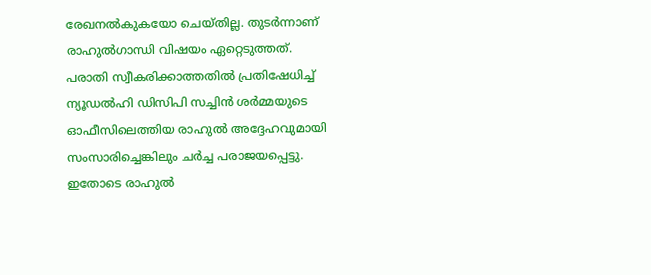രേഖനൽകുകയോ ചെയ്തില്ല. തുടർന്നാണ് രാഹുൽഗാന്ധി വിഷയം ഏറ്റെടുത്തത്.
പരാതി സ്വീകരിക്കാത്തതിൽ പ്രതിഷേധിച്ച് ന്യൂഡൽഹി ഡിസിപി സച്ചിൻ ശർമ്മയുടെ ഓഫീസിലെത്തിയ രാഹുൽ അദ്ദേഹവുമായി സംസാരിച്ചെങ്കിലും ചർച്ച പരാജയപ്പെട്ടു. ഇതോടെ രാഹുൽ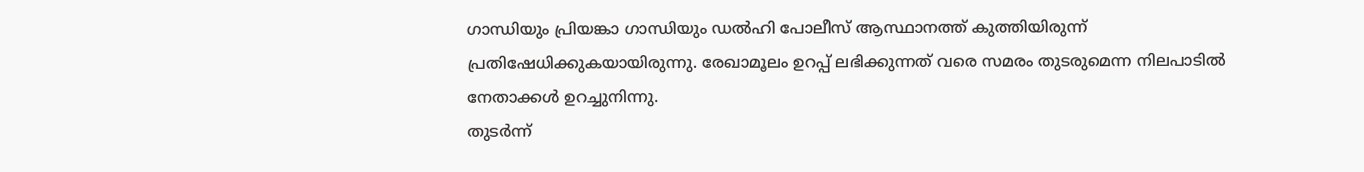ഗാന്ധിയും പ്രിയങ്കാ ഗാന്ധിയും ഡൽഹി പോലീസ് ആസ്ഥാനത്ത് കുത്തിയിരുന്ന് പ്രതിഷേധിക്കുകയായിരുന്നു. രേഖാമൂലം ഉറപ്പ് ലഭിക്കുന്നത് വരെ സമരം തുടരുമെന്ന നിലപാടിൽ നേതാക്കൾ ഉറച്ചുനിന്നു.
തുടർന്ന്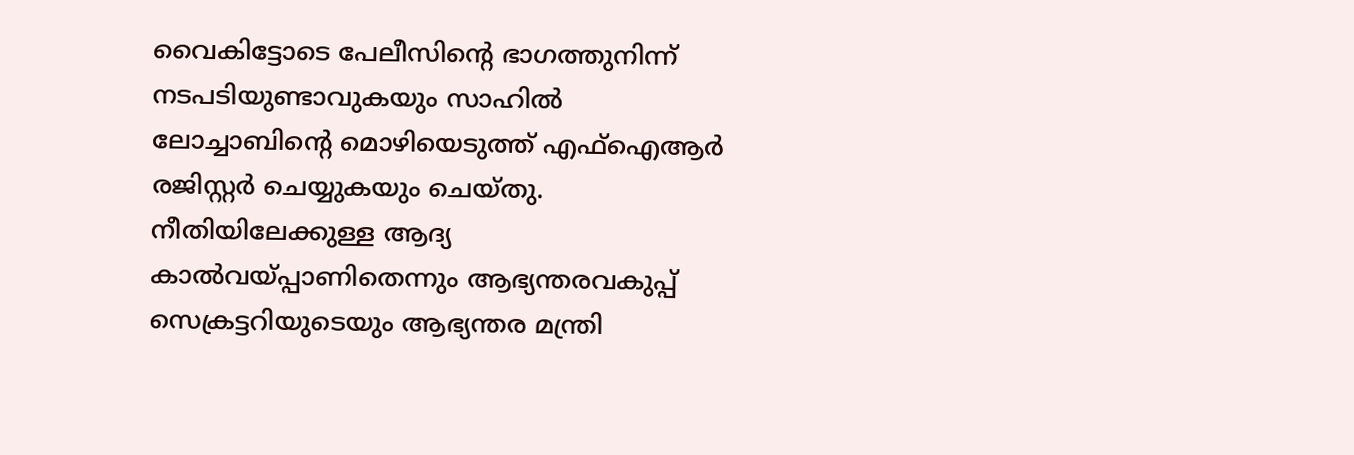വൈകിട്ടോടെ പേലീസിന്റെ ഭാഗത്തുനിന്ന് നടപടിയുണ്ടാവുകയും സാഹിൽ ലോച്ചാബിന്റെ മൊഴിയെടുത്ത് എഫ്ഐആർ രജിസ്റ്റർ ചെയ്യുകയും ചെയ്തു. നീതിയിലേക്കുള്ള ആദ്യ കാൽവയ്പ്പാണിതെന്നും ആഭ്യന്തരവകുപ്പ് സെക്രട്ടറിയുടെയും ആഭ്യന്തര മന്ത്രി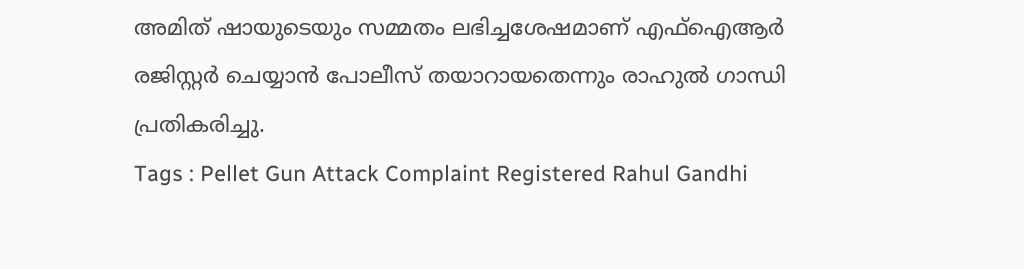അമിത് ഷായുടെയും സമ്മതം ലഭിച്ചശേഷമാണ് എഫ്ഐആർ രജിസ്റ്റർ ചെയ്യാൻ പോലീസ് തയാറായതെന്നും രാഹുൽ ഗാന്ധി പ്രതികരിച്ചു.
Tags : Pellet Gun Attack Complaint Registered Rahul Gandhi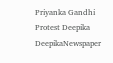Priyanka Gandhi Protest Deepika DeepikaNewspaper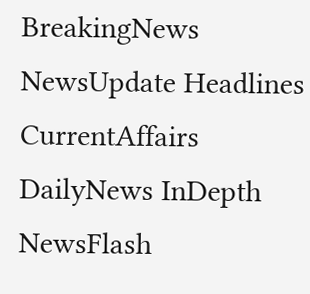BreakingNews NewsUpdate Headlines CurrentAffairs DailyNews InDepth NewsFlash